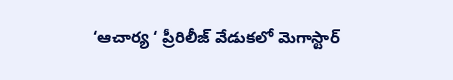‘ఆచార్య ‘ ప్రీరిలీజ్ వేడుకలో మెగాస్టార్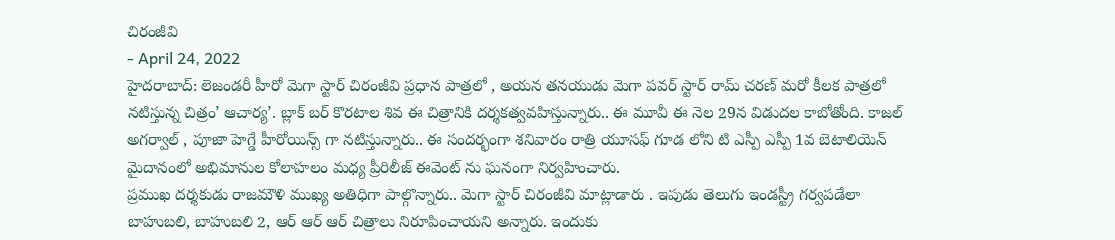చిరంజీవి
- April 24, 2022
హైదరాబాద్: లెజండరీ హీరో మెగా స్టార్ చిరంజీవి ప్రధాన పాత్రలో , అయన తనయుడు మెగా పవర్ స్టార్ రామ్ చరణ్ మరో కీలక పాత్రలో నటిస్తున్న చిత్రం’ ఆచార్య’. బ్లాక్ బర్ కొరటాల శివ ఈ చిత్రానికి దర్శకత్వవహిస్తున్నారు.. ఈ మూవీ ఈ నెల 29న విడుదల కాబోతోంది. కాజల్ అగర్వాల్ , పూజా హెగ్డే హీరోయిన్స్ గా నటిస్తున్నారు.. ఈ సందర్భంగా శనివారం రాత్రి యూసఫ్ గూడ లోని టి ఎస్పీ ఎస్పీ 1వ బెటాలియెన్ మైదానంలో అభిమానుల కోలాహలం మధ్య ప్రీరిలీజ్ ఈవెంట్ ను ఘనంగా నిర్వహించారు.
ప్రముఖ దర్శకుడు రాజమౌళి ముఖ్య అతిధిగా పాల్గొన్నారు.. మెగా స్టార్ చిరంజీవి మాట్లాడారు . ఇపుడు తెలుగు ఇండస్ట్రీ గర్వపడేలా బాహుబలి, బాహుబలి 2, ఆర్ ఆర్ ఆర్ చిత్రాలు నిరూపించాయని అన్నారు. ఇందుకు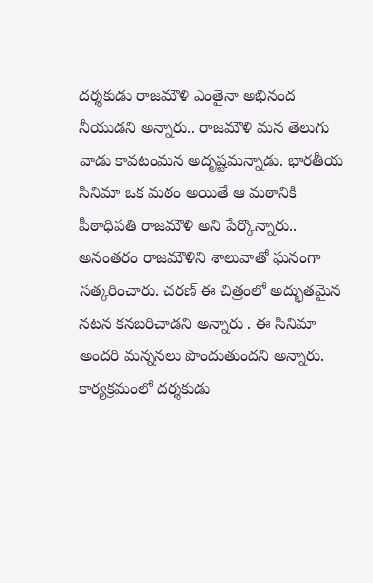దర్శకుడు రాజమౌళి ఎంతైనా అభినంద నీయుడని అన్నారు.. రాజమౌళి మన తెలుగు వాడు కావటంమన అదృష్టమన్నాడు. భారతీయ సినిమా ఒక మఠం అయితే ఆ మఠానికి పీఠాధిపతి రాజమౌళి అని పేర్కొన్నారు..
అనంతరం రాజమౌళిని శాలువాతో ఘనంగా సత్కరించారు. చరణ్ ఈ చిత్రంలో అద్భుతమైన నటన కనబరిచాడని అన్నారు . ఈ సినిమా అందరి మన్ననలు పొందుతుందని అన్నారు. కార్యక్రమంలో దర్శకుడు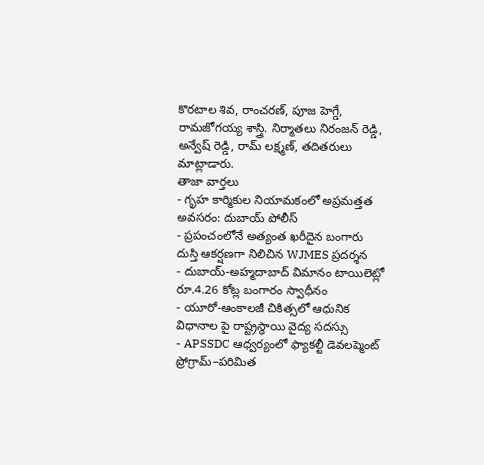కొరటాల శివ, రాంచరణ్, పూజ హెగ్డే, రామజోగయ్య శాస్త్రి. నిర్మాతలు నిరంజన్ రెడ్డి, అన్వేష్ రెడ్డి, రామ్ లక్ష్మణ్, తదితరులు మాట్లాడారు.
తాజా వార్తలు
- గృహ కార్మికుల నియామకంలో అప్రమత్తత అవసరం: దుబాయ్ పోలీస్
- ప్రపంచంలోనే అత్యంత ఖరీదైన బంగారు దుస్తి ఆకర్షణగా నిలిచిన WJMES ప్రదర్శన
- దుబాయ్-అహ్మదాబాద్ విమానం టాయిలెట్లో రూ.4.26 కోట్ల బంగారం స్వాధీనం
- యూరో-ఆంకాలజీ చికిత్సలో ఆధునిక విధానాల పై రాష్ట్రస్థాయి వైద్య సదస్సు
- APSSDC ఆధ్వర్యంలో ఫ్యాకల్టీ డెవలప్మెంట్ ప్రోగ్రామ్–పరిమిత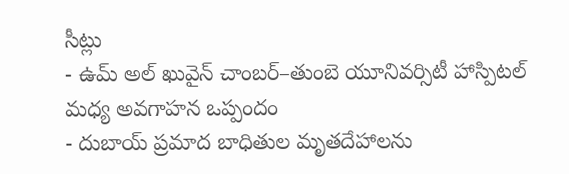సీట్లు
- ఉమ్ అల్ ఖువైన్ చాంబర్–తుంబె యూనివర్సిటీ హాస్పిటల్ మధ్య అవగాహన ఒప్పందం
- దుబాయ్ ప్రమాద బాధితుల మృతదేహాలను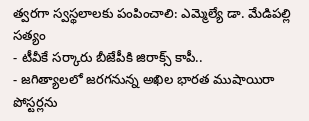త్వరగా స్వస్థలాలకు పంపించాలి: ఎమ్మెల్యే డా. మేడిపల్లి సత్యం
- టీవీకే సర్కారు బీజేపీకి జిరాక్స్ కాపీ..
- జగిత్యాలలో జరగనున్న అఖిల భారత ముషాయిరా పోస్టర్లను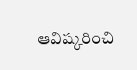ఆవిష్కరించి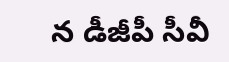న డీజీపీ సీవీ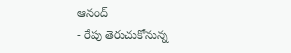ఆనంద్
- రేపు తెరుచుకోనున్న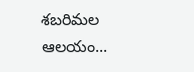శబరిమల ఆలయం...